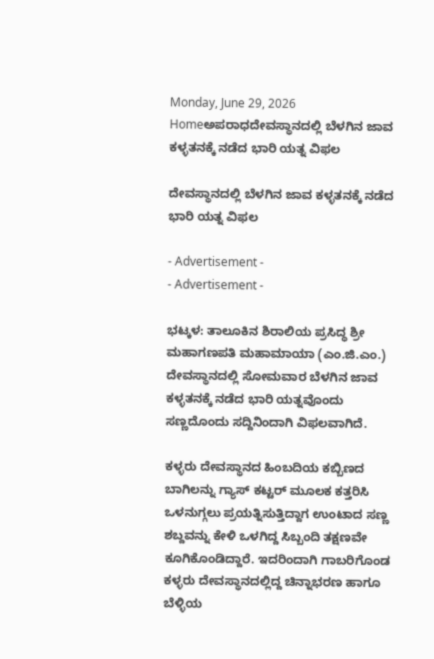Monday, June 29, 2026
Homeಅಪರಾಧದೇವಸ್ಥಾನದಲ್ಲಿ ಬೆಳಗಿನ ಜಾವ ಕಳ್ಳತನಕ್ಕೆ ನಡೆದ ಭಾರಿ ಯತ್ನ ವಿಫಲ

ದೇವಸ್ಥಾನದಲ್ಲಿ ಬೆಳಗಿನ ಜಾವ ಕಳ್ಳತನಕ್ಕೆ ನಡೆದ ಭಾರಿ ಯತ್ನ ವಿಫಲ

- Advertisement -
- Advertisement -

ಭಟ್ಕಳ: ತಾಲೂಕಿನ ಶಿರಾಲಿಯ ಪ್ರಸಿದ್ಧ ಶ್ರೀ ಮಹಾಗಣಪತಿ ಮಹಾಮಾಯಾ (ಎಂ.ಜಿ.ಎಂ.) ದೇವಸ್ಥಾನದಲ್ಲಿ ಸೋಮವಾರ ಬೆಳಗಿನ ಜಾವ ಕಳ್ಳತನಕ್ಕೆ ನಡೆದ ಭಾರಿ ಯತ್ನವೊಂದು ಸಣ್ಣದೊಂದು ಸದ್ದಿನಿಂದಾಗಿ ವಿಫಲವಾಗಿದೆ.

ಕಳ್ಳರು ದೇವಸ್ಥಾನದ ಹಿಂಬದಿಯ ಕಬ್ಬಿಣದ ಬಾಗಿಲನ್ನು ಗ್ಯಾಸ್ ಕಟ್ಟರ್ ಮೂಲಕ ಕತ್ತರಿಸಿ ಒಳನುಗ್ಗಲು ಪ್ರಯತ್ನಿಸುತ್ತಿದ್ದಾಗ ಉಂಟಾದ ಸಣ್ಣ ಶಬ್ದವನ್ನು ಕೇಳಿ ಒಳಗಿದ್ದ ಸಿಬ್ಬಂದಿ ತಕ್ಷಣವೇ ಕೂಗಿಕೊಂಡಿದ್ದಾರೆ. ಇದರಿಂದಾಗಿ ಗಾಬರಿಗೊಂಡ ಕಳ್ಳರು ದೇವಸ್ಥಾನದಲ್ಲಿದ್ದ ಚಿನ್ನಾಭರಣ ಹಾಗೂ ಬೆಳ್ಳಿಯ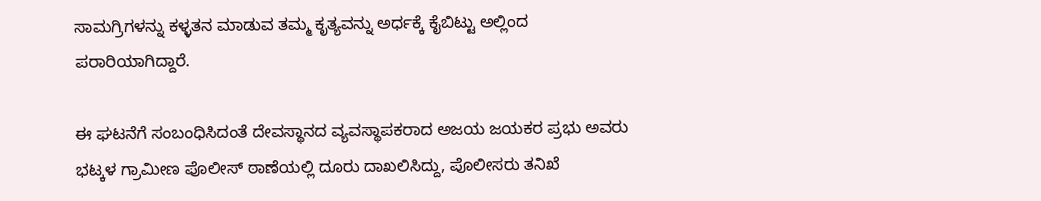ಸಾಮಗ್ರಿಗಳನ್ನು ಕಳ್ಳತನ ಮಾಡುವ ತಮ್ಮ ಕೃತ್ಯವನ್ನು ಅರ್ಧಕ್ಕೆ ಕೈಬಿಟ್ಟು ಅಲ್ಲಿಂದ ಪರಾರಿಯಾಗಿದ್ದಾರೆ.

ಈ ಘಟನೆಗೆ ಸಂಬಂಧಿಸಿದಂತೆ ದೇವಸ್ಥಾನದ ವ್ಯವಸ್ಥಾಪಕರಾದ ಅಜಯ ಜಯಕರ ಪ್ರಭು ಅವರು ಭಟ್ಕಳ ಗ್ರಾಮೀಣ ಪೊಲೀಸ್ ಠಾಣೆಯಲ್ಲಿ ದೂರು ದಾಖಲಿಸಿದ್ದು, ಪೊಲೀಸರು ತನಿಖೆ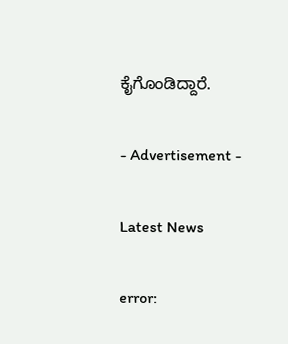ಕೈಗೊಂಡಿದ್ದಾರೆ.

- Advertisement -

Latest News

error: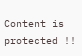Content is protected !!